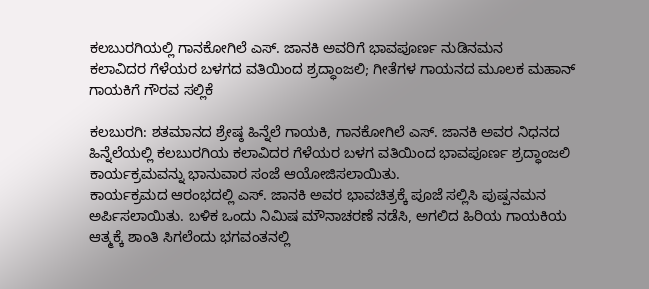ಕಲಬುರಗಿಯಲ್ಲಿ ಗಾನಕೋಗಿಲೆ ಎಸ್. ಜಾನಕಿ ಅವರಿಗೆ ಭಾವಪೂರ್ಣ ನುಡಿನಮನ
ಕಲಾವಿದರ ಗೆಳೆಯರ ಬಳಗದ ವತಿಯಿಂದ ಶ್ರದ್ಧಾಂಜಲಿ; ಗೀತೆಗಳ ಗಾಯನದ ಮೂಲಕ ಮಹಾನ್ ಗಾಯಕಿಗೆ ಗೌರವ ಸಲ್ಲಿಕೆ

ಕಲಬುರಗಿ: ಶತಮಾನದ ಶ್ರೇಷ್ಠ ಹಿನ್ನೆಲೆ ಗಾಯಕಿ, ಗಾನಕೋಗಿಲೆ ಎಸ್. ಜಾನಕಿ ಅವರ ನಿಧನದ ಹಿನ್ನೆಲೆಯಲ್ಲಿ ಕಲಬುರಗಿಯ ಕಲಾವಿದರ ಗೆಳೆಯರ ಬಳಗ ವತಿಯಿಂದ ಭಾವಪೂರ್ಣ ಶ್ರದ್ಧಾಂಜಲಿ ಕಾರ್ಯಕ್ರಮವನ್ನು ಭಾನುವಾರ ಸಂಜೆ ಆಯೋಜಿಸಲಾಯಿತು.
ಕಾರ್ಯಕ್ರಮದ ಆರಂಭದಲ್ಲಿ ಎಸ್. ಜಾನಕಿ ಅವರ ಭಾವಚಿತ್ರಕ್ಕೆ ಪೂಜೆ ಸಲ್ಲಿಸಿ ಪುಷ್ಪನಮನ ಅರ್ಪಿಸಲಾಯಿತು. ಬಳಿಕ ಒಂದು ನಿಮಿಷ ಮೌನಾಚರಣೆ ನಡೆಸಿ, ಅಗಲಿದ ಹಿರಿಯ ಗಾಯಕಿಯ ಆತ್ಮಕ್ಕೆ ಶಾಂತಿ ಸಿಗಲೆಂದು ಭಗವಂತನಲ್ಲಿ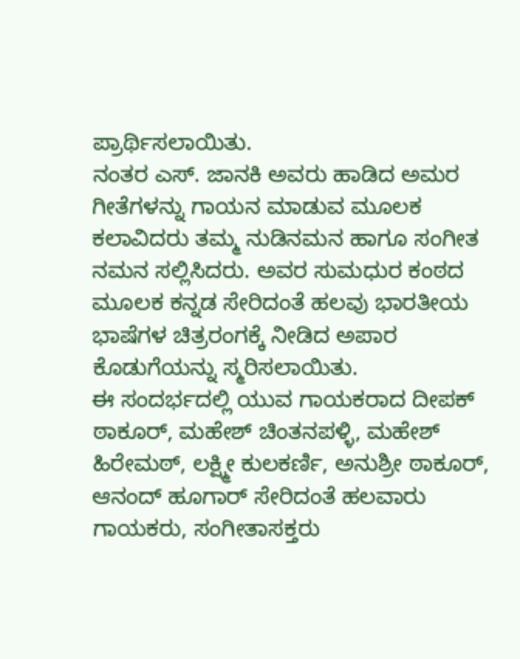ಪ್ರಾರ್ಥಿಸಲಾಯಿತು.
ನಂತರ ಎಸ್. ಜಾನಕಿ ಅವರು ಹಾಡಿದ ಅಮರ ಗೀತೆಗಳನ್ನು ಗಾಯನ ಮಾಡುವ ಮೂಲಕ ಕಲಾವಿದರು ತಮ್ಮ ನುಡಿನಮನ ಹಾಗೂ ಸಂಗೀತ ನಮನ ಸಲ್ಲಿಸಿದರು. ಅವರ ಸುಮಧುರ ಕಂಠದ ಮೂಲಕ ಕನ್ನಡ ಸೇರಿದಂತೆ ಹಲವು ಭಾರತೀಯ ಭಾಷೆಗಳ ಚಿತ್ರರಂಗಕ್ಕೆ ನೀಡಿದ ಅಪಾರ ಕೊಡುಗೆಯನ್ನು ಸ್ಮರಿಸಲಾಯಿತು.
ಈ ಸಂದರ್ಭದಲ್ಲಿ ಯುವ ಗಾಯಕರಾದ ದೀಪಕ್ ಠಾಕೂರ್, ಮಹೇಶ್ ಚಿಂತನಪಳ್ಳಿ, ಮಹೇಶ್ ಹಿರೇಮಠ್, ಲಕ್ಷ್ಮೀ ಕುಲಕರ್ಣಿ, ಅನುಶ್ರೀ ಠಾಕೂರ್, ಆನಂದ್ ಹೂಗಾರ್ ಸೇರಿದಂತೆ ಹಲವಾರು ಗಾಯಕರು, ಸಂಗೀತಾಸಕ್ತರು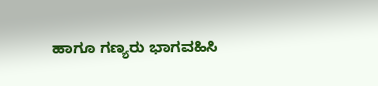ಹಾಗೂ ಗಣ್ಯರು ಭಾಗವಹಿಸಿ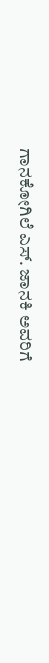ಗಾನಕೋಗಿಲೆ ಎಸ್. ಜಾನಕಿ ಅವರಿಗೆ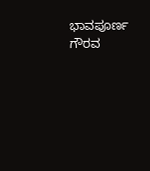ಭಾವಪೂರ್ಣ ಗೌರವ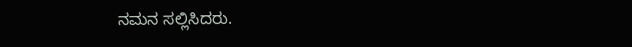ನಮನ ಸಲ್ಲಿಸಿದರು.